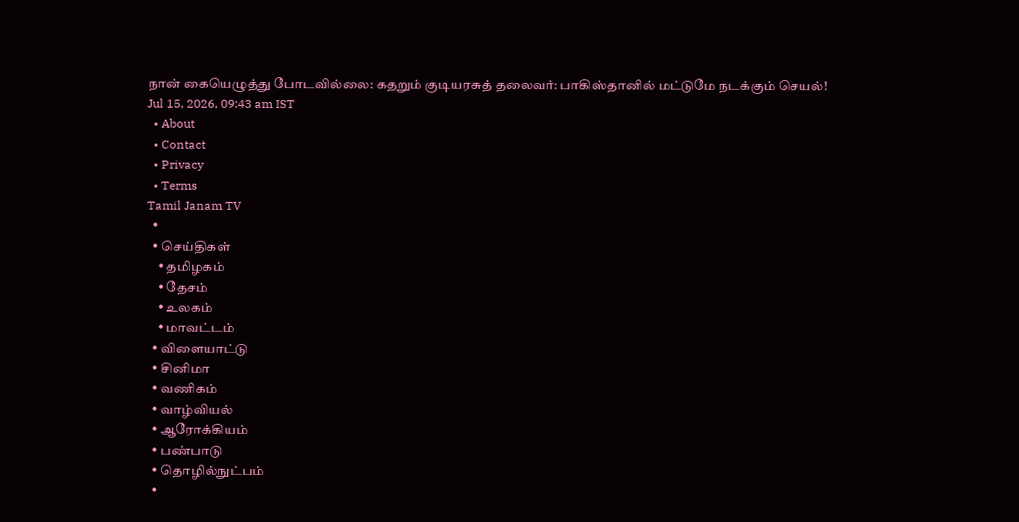நான் கையெழுத்து போடவில்லை: கதறும் குடியரசுத் தலைவர்: பாகிஸ்தானில் மட்டுமே நடக்கும் செயல்!
Jul 15, 2026, 09:43 am IST
  • About
  • Contact
  • Privacy
  • Terms
Tamil Janam TV
  •
  • செய்திகள்
    • தமிழகம்
    • தேசம்
    • உலகம்
    • மாவட்டம்
  • விளையாட்டு
  • சினிமா
  • வணிகம்
  • வாழ்வியல்
  • ஆரோக்கியம்
  • பண்பாடு
  • தொழில்நுட்பம்
  •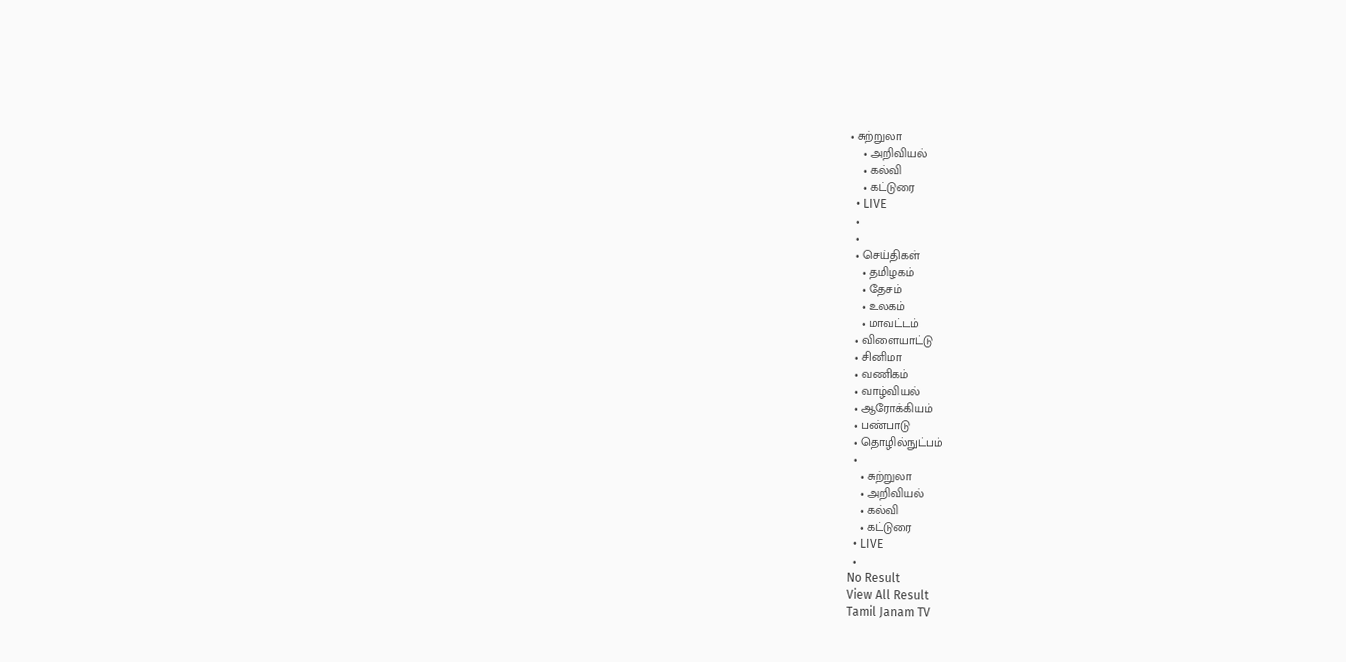• சுற்றுலா
    • அறிவியல்
    • கல்வி
    • கட்டுரை
  • LIVE
  •
  •
  • செய்திகள்
    • தமிழகம்
    • தேசம்
    • உலகம்
    • மாவட்டம்
  • விளையாட்டு
  • சினிமா
  • வணிகம்
  • வாழ்வியல்
  • ஆரோக்கியம்
  • பண்பாடு
  • தொழில்நுட்பம்
  •
    • சுற்றுலா
    • அறிவியல்
    • கல்வி
    • கட்டுரை
  • LIVE
  •
No Result
View All Result
Tamil Janam TV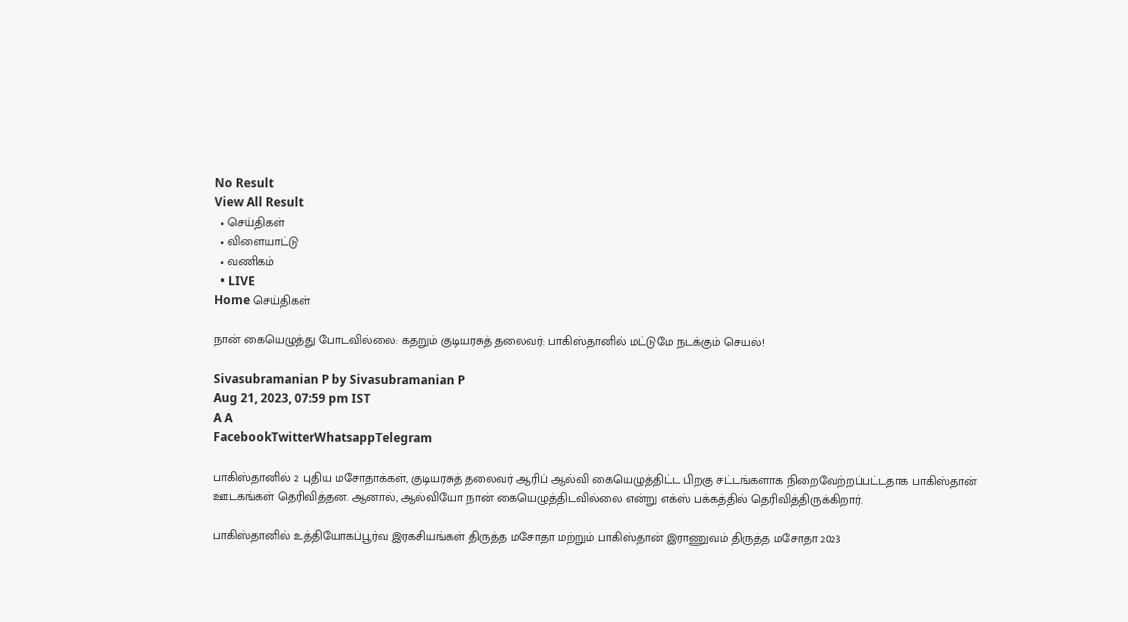No Result
View All Result
  • செய்திகள்
  • விளையாட்டு
  • வணிகம்
  • LIVE
Home செய்திகள்

நான் கையெழுத்து போடவில்லை: கதறும் குடியரசுத் தலைவர்: பாகிஸ்தானில் மட்டுமே நடக்கும் செயல்!

Sivasubramanian P by Sivasubramanian P
Aug 21, 2023, 07:59 pm IST
A A
FacebookTwitterWhatsappTelegram

பாகிஸ்தானில் 2 புதிய மசோதாக்கள், குடியரசுத் தலைவர் ஆரிப் ஆல்வி கையெழுத்திட்ட பிறகு சட்டங்களாக நிறைவேற்றப்பட்டதாக பாகிஸ்தான் ஊடகங்கள் தெரிவித்தன. ஆனால், ஆல்வியோ நான் கையெழுத்திடவில்லை என்று எக்ஸ் பக்கத்தில் தெரிவித்திருக்கிறார்.

பாகிஸ்தானில் உத்தியோகப்பூர்வ இரகசியங்கள் திருத்த மசோதா மற்றும் பாகிஸ்தான் இராணுவம் திருத்த மசோதா 2023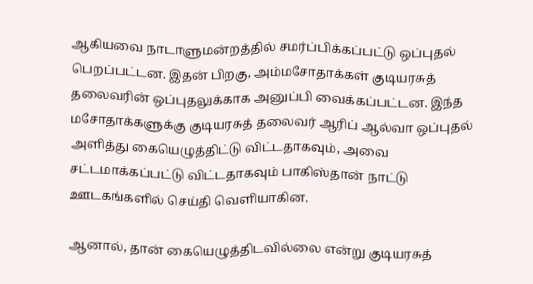ஆகியவை நாடாளுமன்றத்தில் சமர்ப்பிக்கப்பட்டு ஒப்புதல் பெறப்பட்டன. இதன் பிறகு, அம்மசோதாக்கள் குடியரசுத் தலைவரின் ஒப்புதலுக்காக அனுப்பி வைக்கப்பட்டன. இந்த மசோதாக்களுக்கு குடியரசுத் தலைவர் ஆரிப் ஆல்வா ஒப்புதல் அளித்து கையெழுத்திட்டு விட்டதாகவும், அவை சட்டமாக்கப்பட்டு விட்டதாகவும் பாகிஸ்தான் நாட்டு ஊடகங்களில் செய்தி வெளியாகின.

ஆனால், தான் கையெழுத்திடவில்லை என்று குடியரசுத்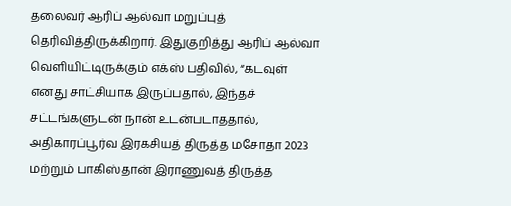தலைவர் ஆரிப் ஆல்வா மறுப்புத் தெரிவித்திருக்கிறார். இதுகுறித்து ஆரிப் ஆல்வா வெளியிட்டிருக்கும் எக்ஸ் பதிவில், “கடவுள் எனது சாட்சியாக இருப்பதால், இந்தச் சட்டங்களுடன் நான் உடன்படாததால், அதிகாரப்பூர்வ இரகசியத் திருத்த மசோதா 2023 மற்றும் பாகிஸ்தான் இராணுவத் திருத்த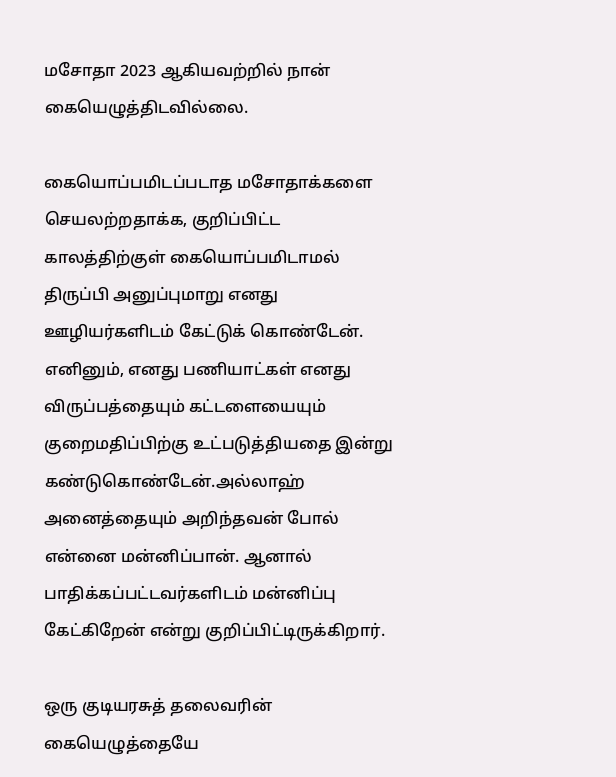மசோதா 2023 ஆகியவற்றில் நான் கையெழுத்திடவில்லை.

கையொப்பமிடப்படாத மசோதாக்களை செயலற்றதாக்க, குறிப்பிட்ட காலத்திற்குள் கையொப்பமிடாமல் திருப்பி அனுப்புமாறு எனது ஊழியர்களிடம் கேட்டுக் கொண்டேன். எனினும், எனது பணியாட்கள் எனது விருப்பத்தையும் கட்டளையையும் குறைமதிப்பிற்கு உட்படுத்தியதை இன்று கண்டுகொண்டேன்.அல்லாஹ் அனைத்தையும் அறிந்தவன் போல் என்னை மன்னிப்பான். ஆனால் பாதிக்கப்பட்டவர்களிடம் மன்னிப்பு கேட்கிறேன் என்று குறிப்பிட்டிருக்கிறார்.

ஒரு குடியரசுத் தலைவரின் கையெழுத்தையே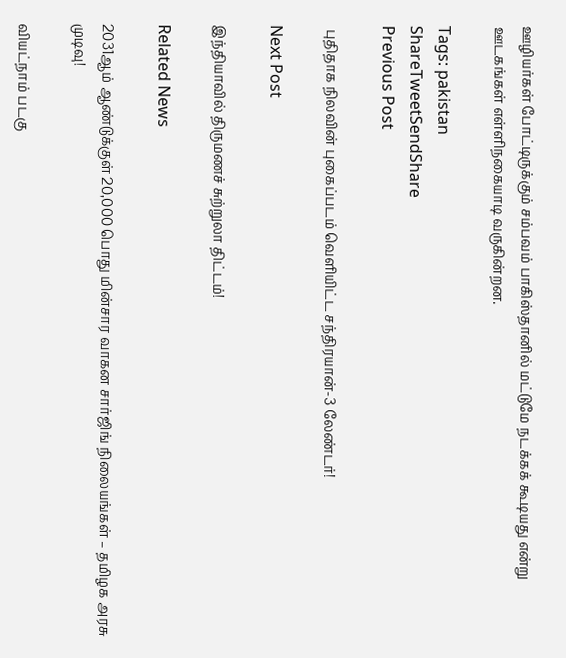ஊழியர்கள் போட்டிருக்கும் சம்பவம் பாகிஸ்தானில் மட்டுமே நடக்கக் கூடியது என்று ஊடகங்கள் எள்ளிநகையாடி வருகின்றன.

Tags: pakistan
ShareTweetSendShare
Previous Post

 புதிதாக நிலவின் புகைப்படம் வெளியிட்ட சந்திரயான்-3 லேண்டர்!

Next Post

இந்தியாவில் திருமணச் சுற்றுலா திட்டம்!

Related News

2031ஆம் ஆண்டுக்குள் 20,000 பொது மின்சார வாகன சார்ஜிங் நிலையங்கள் – தமிழக அரசு முடிவு!

வியட்நாம் படகு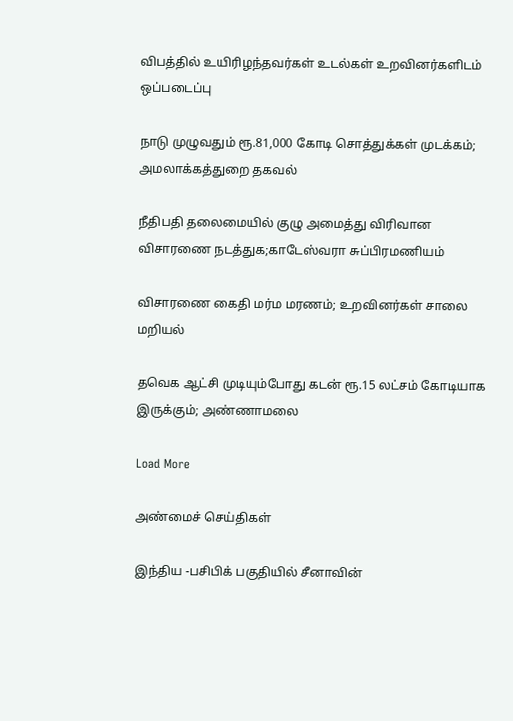விபத்தில் உயிரிழந்தவர்கள் உடல்கள் உறவினர்களிடம் ஒப்படைப்பு

நாடு முழுவதும் ரூ.81,000 கோடி சொத்துக்கள் முடக்கம்; அமலாக்கத்துறை தகவல்

நீதிபதி தலைமையில் குழு அமைத்து விரிவான விசாரணை நடத்துக;காடேஸ்வரா சுப்பிரமணியம்

விசாரணை கைதி மர்ம மரணம்; உறவினர்கள் சாலை மறியல்

தவெக ஆட்சி முடியும்போது கடன் ரூ.15 லட்சம் கோடியாக இருக்கும்; அண்ணாமலை

Load More

அண்மைச் செய்திகள்

இந்திய -பசிபிக் பகுதியில் சீனாவின்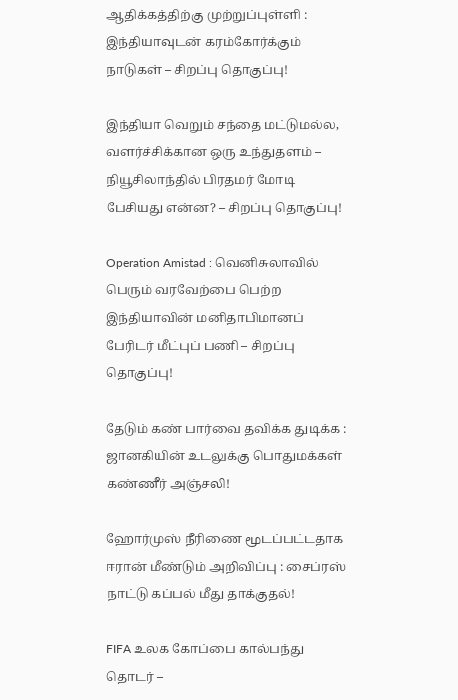ஆதிக்கத்திற்கு முற்றுப்புள்ளி : இந்தியாவுடன் கரம்கோர்க்கும் நாடுகள் – சிறப்பு தொகுப்பு!

இந்தியா வெறும் சந்தை மட்டுமல்ல, வளர்ச்சிக்கான ஒரு உந்துதளம் – நியூசிலாந்தில் பிரதமர் மோடி பேசியது என்ன? – சிறப்பு தொகுப்பு!

Operation Amistad : வெனிசுலாவில் பெரும் வரவேற்பை பெற்ற இந்தியாவின் மனிதாபிமானப் பேரிடர் மீட்புப் பணி – சிறப்பு தொகுப்பு!

தேடும் கண் பார்வை தவிக்க துடிக்க : ஜானகியின் உடலுக்கு பொதுமக்கள் கண்ணீர் அஞ்சலி!

ஹோர்முஸ் நீரிணை மூடப்பட்டதாக ஈரான் மீண்டும் அறிவிப்பு : சைப்ரஸ் நாட்டு கப்பல் மீது தாக்குதல்!

FIFA உலக கோப்பை கால்பந்து தொடர் –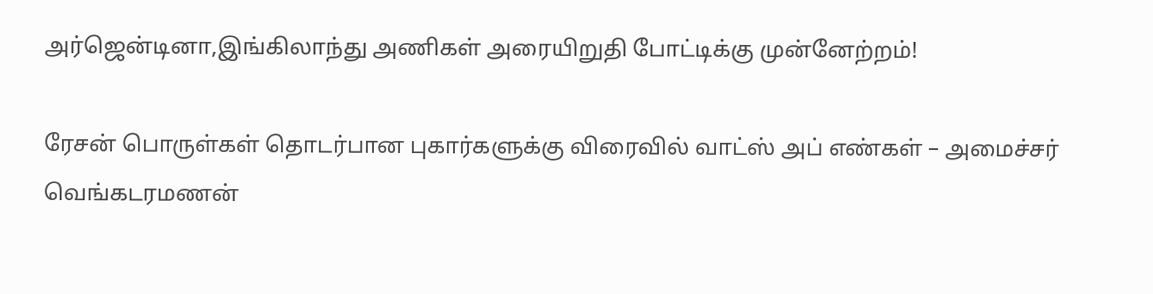அர்ஜென்டினா,இங்கிலாந்து அணிகள் அரையிறுதி போட்டிக்கு முன்னேற்றம்!

ரேசன் பொருள்கள் தொடர்பான புகார்களுக்கு விரைவில் வாட்ஸ் அப் எண்கள் – அமைச்சர் வெங்கடரமணன்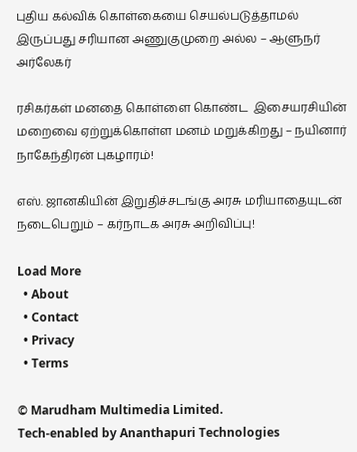புதிய கல்விக் கொள்கையை செயல்படுத்தாமல் இருப்பது சரியான அணுகுமுறை அல்ல – ஆளுநர் அர்லேகர்

ரசிகர்கள் மனதை கொள்ளை கொண்ட  இசையரசியின் மறைவை ஏற்றுக்கொள்ள மனம் மறுக்கிறது – நயினார் நாகேந்திரன் புகழாரம்!

எஸ். ஜானகியின் இறுதிச்சடங்கு அரசு மரியாதையுடன் நடைபெறும் – கர்நாடக அரசு அறிவிப்பு!

Load More
  • About
  • Contact
  • Privacy
  • Terms

© Marudham Multimedia Limited.
Tech-enabled by Ananthapuri Technologies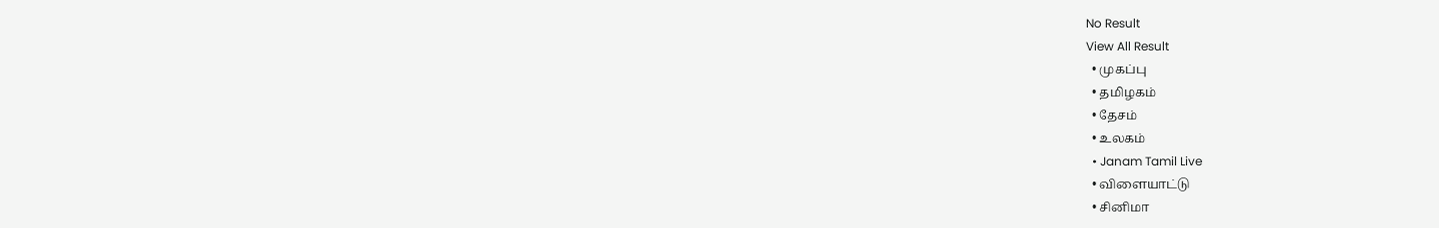No Result
View All Result
  • முகப்பு
  • தமிழகம்
  • தேசம்
  • உலகம்
  • Janam Tamil Live
  • விளையாட்டு
  • சினிமா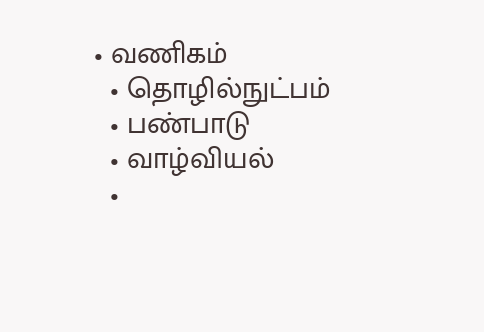• வணிகம்
  • தொழில்நுட்பம்
  • பண்பாடு
  • வாழ்வியல்
  •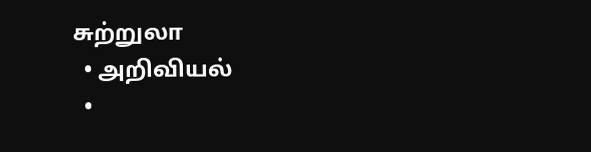சுற்றுலா
  • அறிவியல்
  •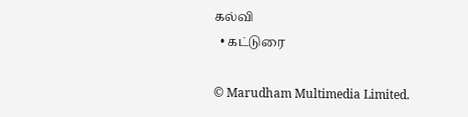கல்வி
  • கட்டுரை

© Marudham Multimedia Limited.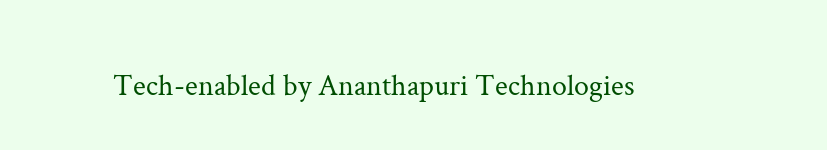Tech-enabled by Ananthapuri Technologies